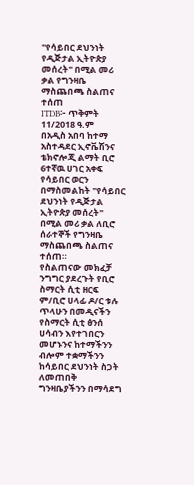"የሳይበር ደህንነት የዲጅታል ኢትዮጵያ መሰረት" በሚል መሪ ቃል የግንዛቤ ማስጨበጫ ስልጠና ተሰጠ
ITDB፦ ጥቅምት 11/2018 ዓ.ም
በአዲስ አበባ ከተማ አስተዳደር ኢኖቬሽንና ቴክኖሎጂ ልማት ቢሮ 6ተኛዉ ሀገር አቀፍ የሳይበር ወርን በማስመልከት "የሳይበር ደህንነት የዲጅታል ኢትዮጵያ መሰረት" በሚል መሪ ቃል ለቢሮ ሰራተኞች የግንዛቤ ማስጨበጫ ስልጠና ተሰጠ።
የስልጠናው መክፈቻ ንግግር ያደረጉት የቢሮ ስማርት ሲቲ ዘርፍ ም/ቢሮ ሀላፊ ዶ/ር ቱሉ ጥላሁን በመዲናችን የስማርት ሲቲ ፅንሰ ሀሳብን እየተገበርን መሆኑንና ከተማችንን ብሎም ተቋማችንን ከሳይበር ደህንነት ስጋት ለመጠበቅ ግንዛቤያችንን በማሳደግ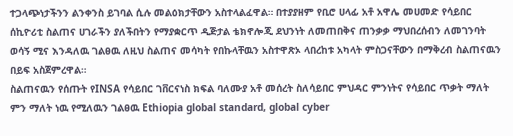ተጋላጭነታችንን ልንቀንስ ይገባል ሲሉ መልዕክታቸውን አስተላልፈዋል። በተያያዘም የቢሮ ሀላፊ አቶ አዋሌ መሀመድ የሳይበር ሰኪዮሪቲ ስልጠና ሀገራችን ያለችበትን የማያቋርጥ ዲጅታል ቴክኖሎጂ ደህንነት ለመጠበቅና ጠንቃቃ ማህበረሰብን ለመገንባት ወሳኝ ሚና እንዳለዉ ገልፀዉ ለዚህ ስልጠና መሳካት የበኩላቸዉን አስተዋጽኦ ላበረከቱ አካላት ምስጋናቸውን በማቅረብ ስልጠናዉን በይፍ አስጀምረዋል።
ስልጠናዉን የሰጡት የINSA የሳይበር ገቨርናነስ ክፍል ባለሙያ አቶ መሰረት ስለሳይበር ምህዳር ምንነትና የሳይበር ጥቃት ማለት ምን ማለት ነዉ የሚለዉን ገልፀዉ Ethiopia global standard, global cyber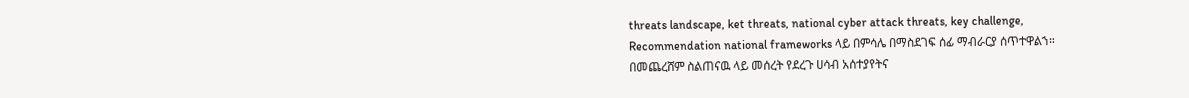threats landscape, ket threats, national cyber attack threats, key challenge, Recommendation national frameworks ላይ በምሳሌ በማስደገፍ ሰፊ ማብራርያ ሰጥተዋልኀ።
በመጨረሸም ስልጠናዉ ላይ መሰረት የደረጉ ሀሳብ አሰተያየትና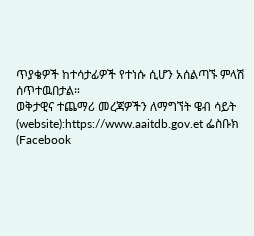ጥያቄዎች ከተሳታፊዎች የተነሱ ሲሆን አሰልጣኙ ምላሽ ሰጥተዉበታል።
ወቅታዊና ተጨማሪ መረጃዎችን ለማግኘት ዌብ ሳይት (website):https://www.aaitdb.gov.et ፌስቡክ (Facebook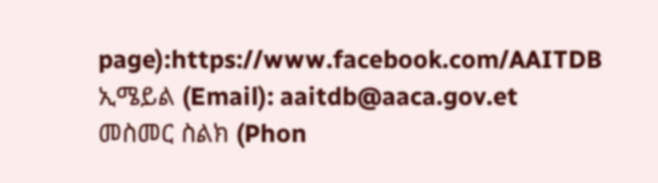page):https://www.facebook.com/AAITDB
ኢሜይል (Email): aaitdb@aaca.gov.et
መስመር ስልክ (Phon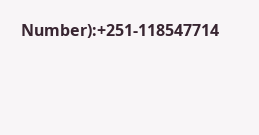Number):+251-118547714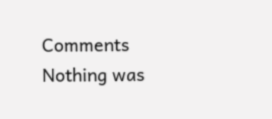Comments
Nothing was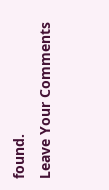found.
Leave Your Comments